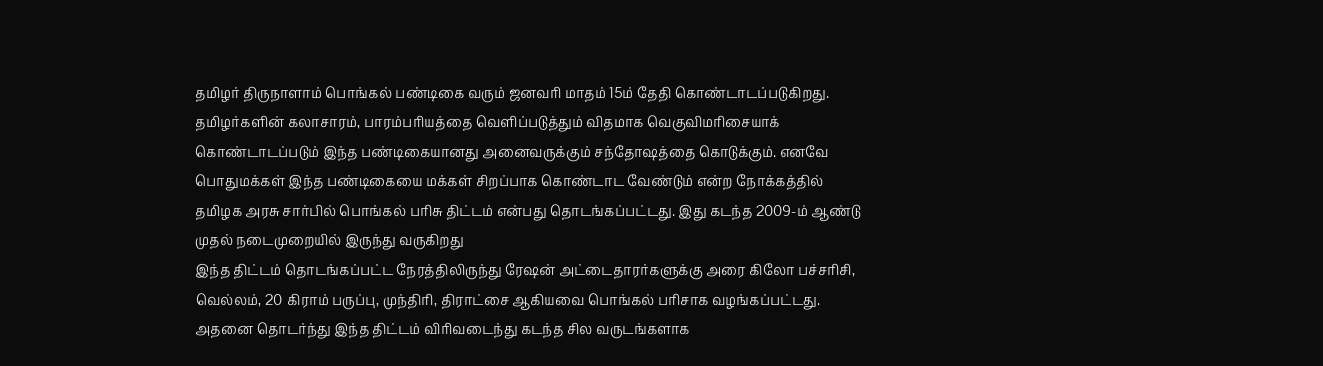தமிழர் திருநாளாம் பொங்கல் பண்டிகை வரும் ஜனவரி மாதம் 15ம் தேதி கொண்டாடப்படுகிறது. தமிழர்களின் கலாசாரம், பாரம்பரியத்தை வெளிப்படுத்தும் விதமாக வெகுவிமரிசையாக் கொண்டாடப்படும் இந்த பண்டிகையானது அனைவருக்கும் சந்தோஷத்தை கொடுக்கும். எனவே பொதுமக்கள் இந்த பண்டிகையை மக்கள் சிறப்பாக கொண்டாட வேண்டும் என்ற நோக்கத்தில் தமிழக அரசு சார்பில் பொங்கல் பரிசு திட்டம் என்பது தொடங்கப்பட்டது. இது கடந்த 2009-ம் ஆண்டு முதல் நடைமுறையில் இருந்து வருகிறது
இந்த திட்டம் தொடங்கப்பட்ட நேரத்திலிருந்து ரேஷன் அட்டைதாரர்களுக்கு அரை கிலோ பச்சரிசி, வெல்லம், 20 கிராம் பருப்பு, முந்திரி, திராட்சை ஆகியவை பொங்கல் பரிசாக வழங்கப்பட்டது. அதனை தொடர்ந்து இந்த திட்டம் விரிவடைந்து கடந்த சில வருடங்களாக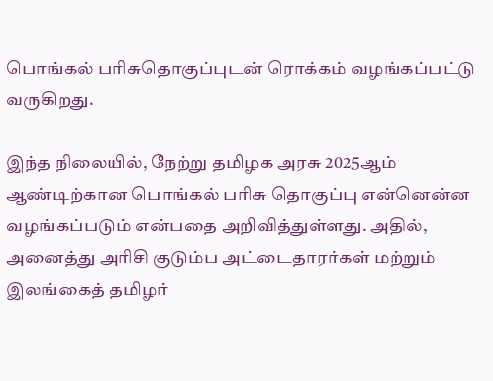பொங்கல் பரிசுதொகுப்புடன் ரொக்கம் வழங்கப்பட்டு வருகிறது.

இந்த நிலையில், நேற்று தமிழக அரசு 2025ஆம் ஆண்டிற்கான பொங்கல் பரிசு தொகுப்பு என்னென்ன வழங்கப்படும் என்பதை அறிவித்துள்ளது. அதில், அனைத்து அரிசி குடும்ப அட்டைதாரர்கள் மற்றும் இலங்கைத் தமிழர்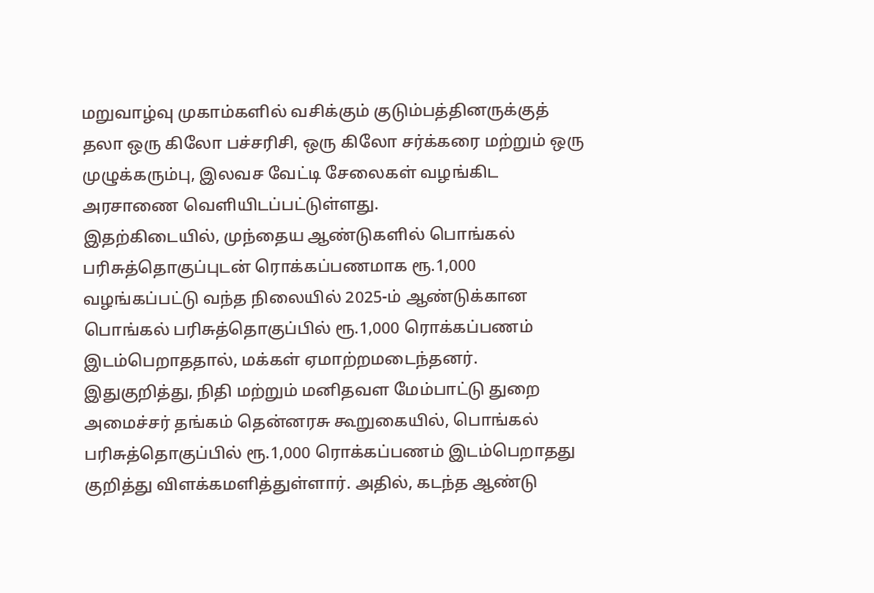மறுவாழ்வு முகாம்களில் வசிக்கும் குடும்பத்தினருக்குத் தலா ஒரு கிலோ பச்சரிசி, ஒரு கிலோ சர்க்கரை மற்றும் ஒரு முழுக்கரும்பு, இலவச வேட்டி சேலைகள் வழங்கிட அரசாணை வெளியிடப்பட்டுள்ளது.
இதற்கிடையில், முந்தைய ஆண்டுகளில் பொங்கல் பரிசுத்தொகுப்புடன் ரொக்கப்பணமாக ரூ.1,000 வழங்கப்பட்டு வந்த நிலையில் 2025-ம் ஆண்டுக்கான பொங்கல் பரிசுத்தொகுப்பில் ரூ.1,000 ரொக்கப்பணம் இடம்பெறாததால், மக்கள் ஏமாற்றமடைந்தனர்.
இதுகுறித்து, நிதி மற்றும் மனிதவள மேம்பாட்டு துறை அமைச்சர் தங்கம் தென்னரசு கூறுகையில், பொங்கல் பரிசுத்தொகுப்பில் ரூ.1,000 ரொக்கப்பணம் இடம்பெறாதது குறித்து விளக்கமளித்துள்ளார். அதில், கடந்த ஆண்டு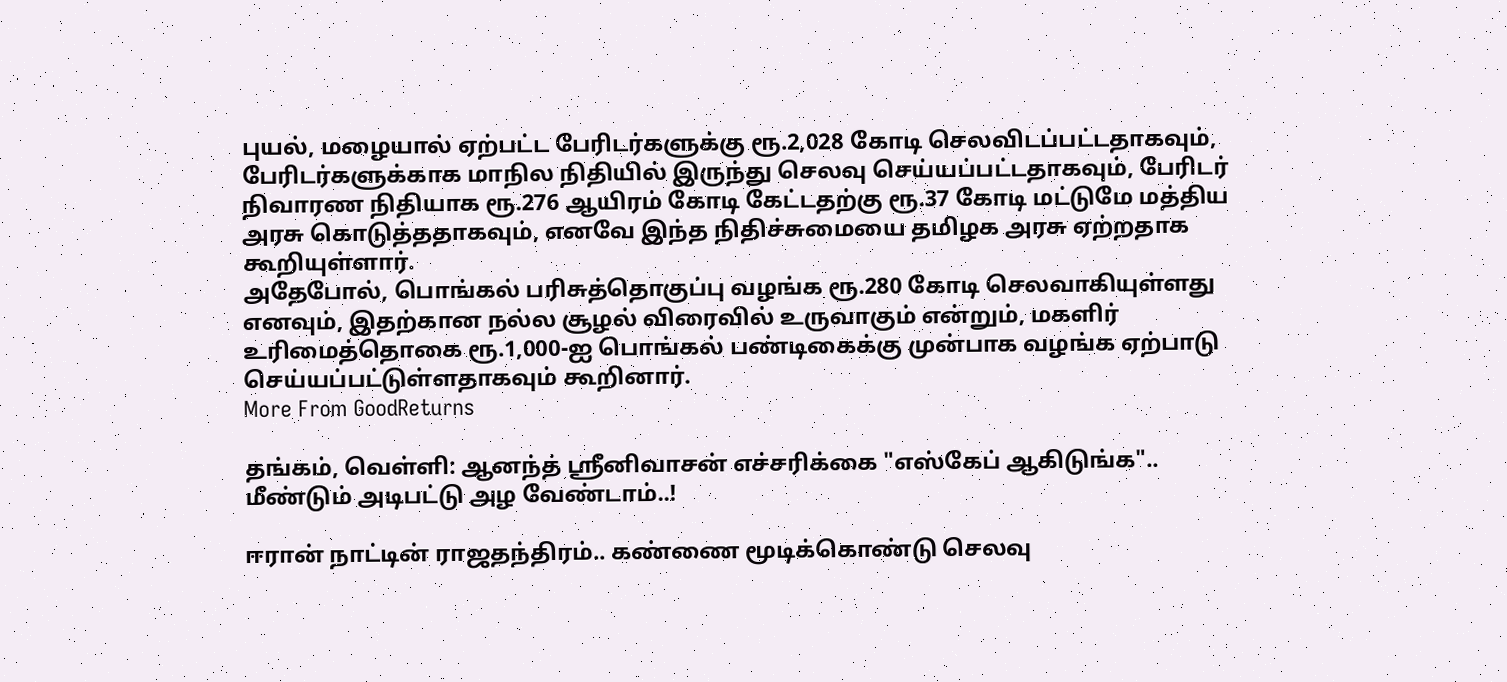புயல், மழையால் ஏற்பட்ட பேரிடர்களுக்கு ரூ.2,028 கோடி செலவிடப்பட்டதாகவும், பேரிடர்களுக்காக மாநில நிதியில் இருந்து செலவு செய்யப்பட்டதாகவும், பேரிடர் நிவாரண நிதியாக ரூ.276 ஆயிரம் கோடி கேட்டதற்கு ரூ.37 கோடி மட்டுமே மத்திய அரசு கொடுத்ததாகவும், எனவே இந்த நிதிச்சுமையை தமிழக அரசு ஏற்றதாக கூறியுள்ளார்.
அதேபோல், பொங்கல் பரிசுத்தொகுப்பு வழங்க ரூ.280 கோடி செலவாகியுள்ளது எனவும், இதற்கான நல்ல சூழல் விரைவில் உருவாகும் என்றும், மகளிர் உரிமைத்தொகை ரூ.1,000-ஐ பொங்கல் பண்டிகைக்கு முன்பாக வழங்க ஏற்பாடு செய்யப்பட்டுள்ளதாகவும் கூறினார்.
More From GoodReturns

தங்கம், வெள்ளி: ஆனந்த் ஸ்ரீனிவாசன் எச்சரிக்கை "எஸ்கேப் ஆகிடுங்க".. மீண்டும் அடிபட்டு அழ வேண்டாம்..!

ஈரான் நாட்டின் ராஜதந்திரம்.. கண்ணை மூடிக்கொண்டு செலவு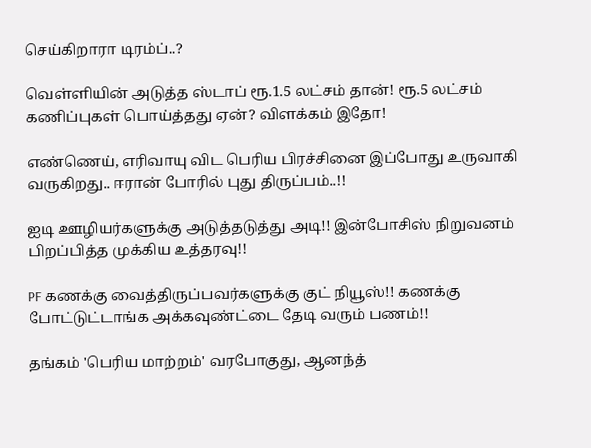செய்கிறாரா டிரம்ப்..?

வெள்ளியின் அடுத்த ஸ்டாப் ரூ.1.5 லட்சம் தான்! ரூ.5 லட்சம் கணிப்புகள் பொய்த்தது ஏன்? விளக்கம் இதோ!

எண்ணெய், எரிவாயு விட பெரிய பிரச்சினை இப்போது உருவாகி வருகிறது.. ஈரான் போரில் புது திருப்பம்..!!

ஐடி ஊழியர்களுக்கு அடுத்தடுத்து அடி!! இன்போசிஸ் நிறுவனம் பிறப்பித்த முக்கிய உத்தரவு!!

PF கணக்கு வைத்திருப்பவர்களுக்கு குட் நியூஸ்!! கணக்கு போட்டுட்டாங்க அக்கவுண்ட்டை தேடி வரும் பணம்!!

தங்கம் 'பெரிய மாற்றம்' வரபோகுது, ஆனந்த்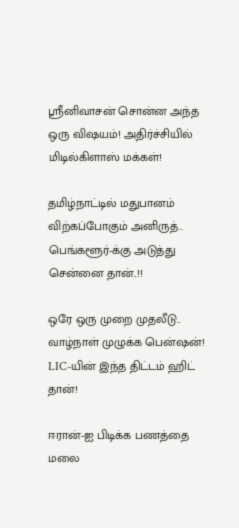ஸ்ரீனிவாசன் சொன்ன அந்த ஒரு விஷயம்! அதிர்ச்சியில் மிடில்கிளாஸ் மக்கள்!

தமிழ்நாட்டில் மதுபானம் விற்கப்போகும் அனிருத்.. பெங்களூர்-க்கு அடுத்து சென்னை தான்..!!

ஒரே ஒரு முறை முதலீடு.. வாழ்நாள் முழுக்க பென்ஷன்! LIC-யின் இந்த திட்டம் ஹிட் தான்!

ஈரான்-ஐ பிடிக்க பணத்தை மலை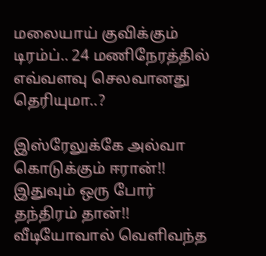மலையாய் குவிக்கும் டிரம்ப்.. 24 மணிநேரத்தில் எவ்வளவு செலவானது தெரியுமா..?

இஸ்ரேலுக்கே அல்வா கொடுக்கும் ஈரான்!! இதுவும் ஒரு போர் தந்திரம் தான்!! வீடியோவால் வெளிவந்த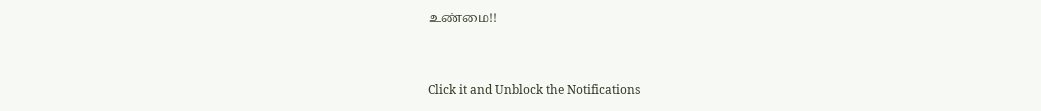உண்மை!!



Click it and Unblock the Notifications